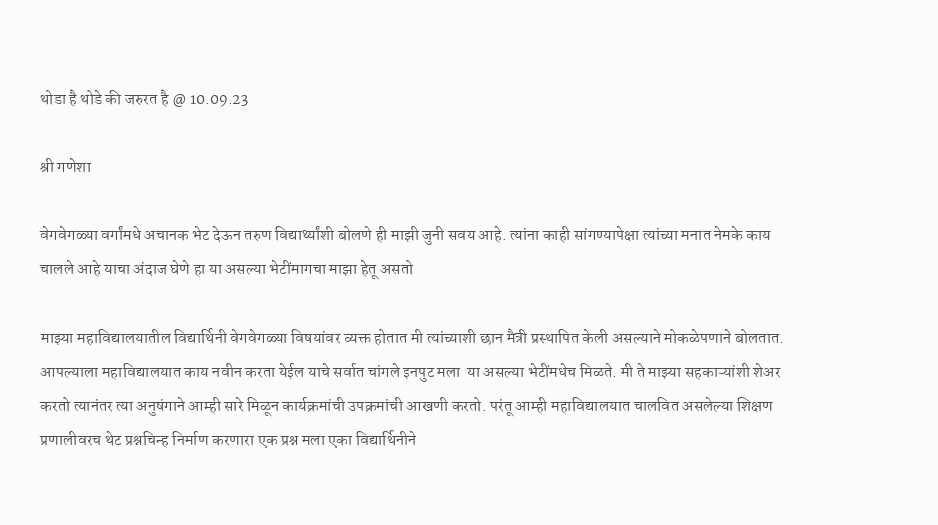थोडा है थोडे की जरुरत है @ 10.09.23

श्री गणेशा

वेगवेगळ्या वर्गांमधे अचानक भेट देऊन तरुण विद्यार्थ्यांशी बोलणे ही माझी जुनी सवय आहे. त्यांना काही सांगण्यापेक्षा त्यांच्या मनात नेमके काय चालले आहे याचा अंदाज घेणे हा या असल्या भेटींमागचा माझा हेतू असतो

माझ्या महाविद्यालयातील विद्यार्थिनी वेगवेगळ्या विषयांवर व्यक्त होतात मी त्यांच्याशी छान मैत्री प्रस्थापित केली असल्याने मोकळेपणाने बोलतात. आपल्याला महाविद्यालयात काय नवीन करता येईल याचे सर्वात चांगले इनपुट मला  या असल्या भेटींमधेच मिळते. मी ते माझ्या सहकाऱ्यांशी शेअर करतो त्यानंतर त्या अनुषंगाने आम्ही सारे मिळून कार्यक्रमांची उपक्रमांची आखणी करतो. परंतू आम्ही महाविद्यालयात चालवित असलेल्या शिक्षण प्रणालीवरच थेट प्रश्नचिन्ह निर्माण करणारा एक प्रश्न मला एका विद्यार्थिनीने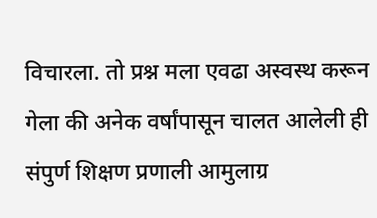विचारला. तो प्रश्न मला एवढा अस्वस्थ करून गेला की अनेक वर्षांपासून चालत आलेली ही संपुर्ण शिक्षण प्रणाली आमुलाग्र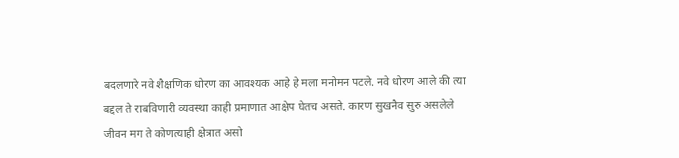बदलणारे नवे शैक्षणिक धोरण का आवश्यक आहे हे मला मनोमन पटले. नवे धोरण आले की त्या बद्दल ते राबविणारी व्यवस्था काही प्रमाणात आक्षेप घेतच असते. कारण सुखनैव सुरु असलेले जीवन मग ते कोणत्याही क्षेत्रात असो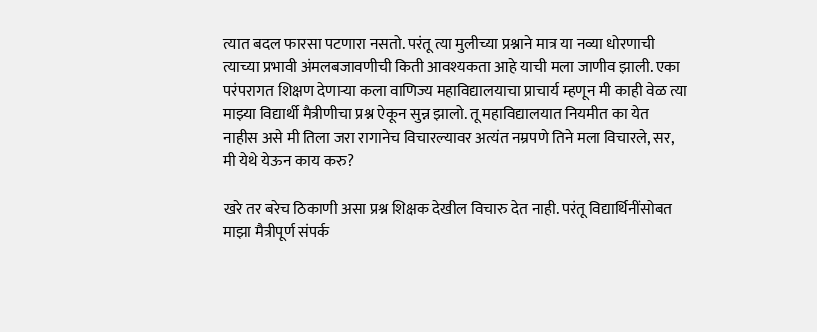त्यात बदल फारसा पटणारा नसतो. परंतू त्या मुलीच्या प्रश्नाने मात्र या नव्या धोरणाची त्याच्या प्रभावी अंमलबजावणीची किती आवश्यकता आहे याची मला जाणीव झाली. एका परंपरागत शिक्षण देणाऱ्या कला वाणिज्य महाविद्यालयाचा प्राचार्य म्हणून मी काही वेळ त्या माझ्या विद्यार्थी मैत्रीणीचा प्रश्न ऐकून सुन्न झालो. तू महाविद्यालयात नियमीत का येत नाहीस असे मी तिला जरा रागानेच विचारल्यावर अत्यंत नम्रपणे तिने मला विचारले, सर, मी येथे येऊन काय करु?

खरे तर बरेच ठिकाणी असा प्रश्न शिक्षक देखील विचारु देत नाही. परंतू विद्यार्थिनींसोबत माझा मैत्रीपूर्ण संपर्क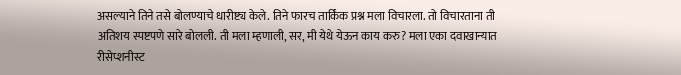असल्याने तिने तसे बोलण्याचे धारीष्ट्य केले. तिने फारच तार्किक प्रश्न मला विचारला. तो विचारताना ती अतिशय स्पष्टपणे सारे बोलली. ती मला म्हणाली, सर, मी येथे येऊन काय करु? मला एका दवाखान्यात रीसेप्शनीस्ट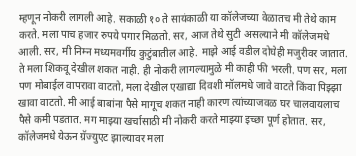म्हणून नोकरी लागली आहे. सकाळी १० ते सायंकाळी या कॉलेजच्या वेळातच मी तेथे काम करते. मला पाच हजार रुपये पगार मिळतो. सर, आज तेथे सुटी असल्याने मी कॉलेजमधे आली. सर, मी निम्न मध्यमवर्गीय कुटुंबातील आहे. माझे आई वडील दोघेही मजुरीवर जातात. ते मला शिकवू देखील शकत नाही. ही नोकरी लागल्यामुळे मी काही फी भरली. पण सर, मला पण मोबाईल वापरावा वाटतो, मला देखील एखाद्या दिवशी मॉलमधे जावे वाटते किंवा पिझ्झा खावा वाटतो. मी आई बाबांना पैसे मागूच शकत नाही कारण त्यांच्याजवळ घर चालवायलाच पैसे कमी पडतात. मग माझ्या खर्चासाठी मी नोकरी करते माझ्या इच्छा पूर्ण होतात. सर, कॉलेजमधे येऊन ग्रॅज्युएट झाल्यावर मला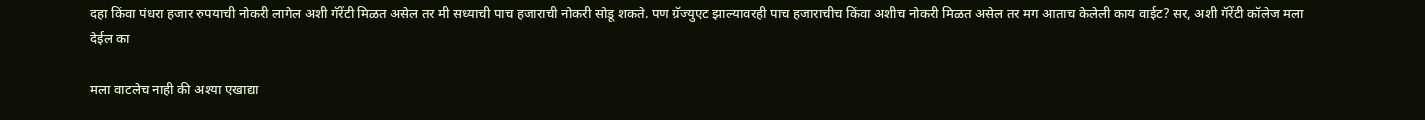दहा किंवा पंधरा हजार रुपयाची नोकरी लागेल अशी गॅरेंटी मिळत असेल तर मी सध्याची पाच हजाराची नोकरी सोडू शकते. पण ग्रॅज्युएट झाल्यावरही पाच हजाराचीच किंवा अशीच नोकरी मिळत असेल तर मग आताच केलेली काय वाईट? सर, अशी गॅरेंटी कॉलेज मला देईल का

मला वाटलेच नाही की अश्या एखाद्या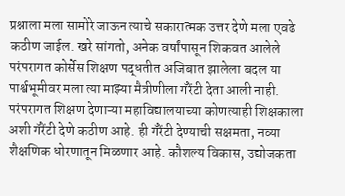प्रश्नाला मला सामोरे जाऊन त्याचे सकारात्मक उत्तर देणे मला एवढे कठीण जाईल. खरे सांगतो, अनेक वर्षांपासून शिकवत आलेले परंपरागत कोर्सेस शिक्षण पद्धतीत अजिबात झालेला बदल या पार्श्वभूमीवर मला त्या माझ्या मैत्रीणीला गॅरेंटी देता आली नाही. परंपरागत शिक्षण देणाऱ्या महाविद्यालयाच्या कोणत्याही शिक्षकाला अशी गॅरेंटी देणे कठीण आहे. ही गॅरेंटी देण्याची सक्षमता, नव्या शैक्षणिक धोरणातून मिळणार आहे. कौशल्य विकास, उद्योजकता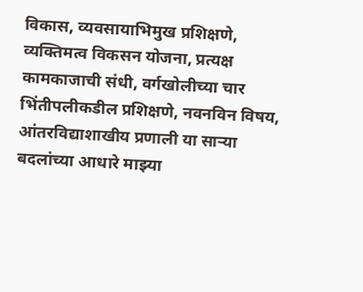विकास, व्यवसायाभिमुख प्रशिक्षणे, व्यक्तिमत्व विकसन योजना, प्रत्यक्ष कामकाजाची संधी, वर्गखोलीच्या चार भिंतीपलीकडील प्रशिक्षणे, नवनविन विषय, आंतरविद्याशाखीय प्रणाली या साऱ्या बदलांच्या आधारे माझ्या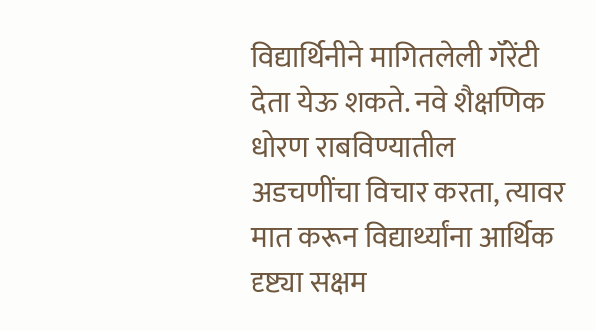विद्यार्थिनीने मागितलेली गॅरेंटी देता येऊ शकते. नवे शैक्षणिक धोरण राबविण्यातील अडचणींचा विचार करता, त्यावर मात करून विद्यार्थ्यांना आर्थिक दृष्ट्या सक्षम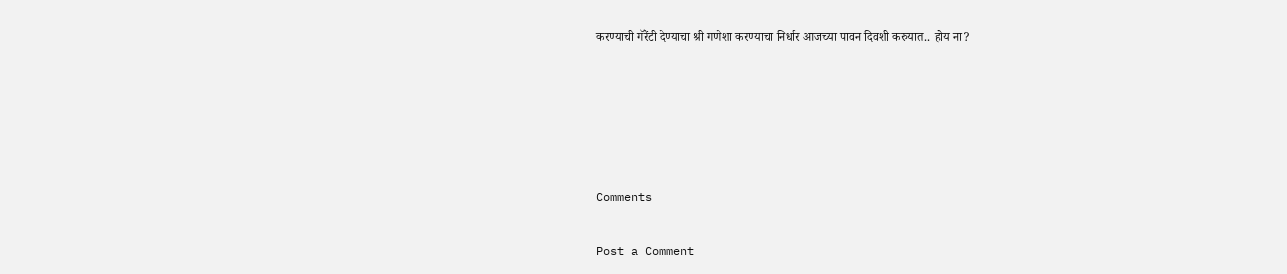करण्याची गॅरेंटी देण्याचा श्री गणेशा करण्याचा निर्धार आजच्या पावन दिवशी करुयात.. होय ना?





Comments

Post a Comment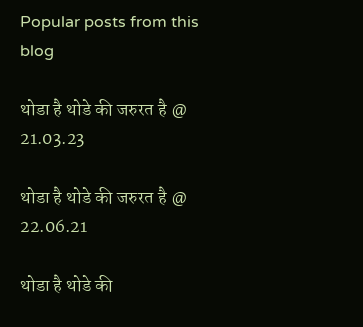Popular posts from this blog

थोडा है थोडे की जरुरत है @ 21.03.23

थोडा है थोडे की जरुरत है @ 22.06.21

थोडा है थोडे की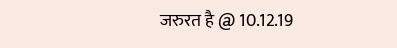जरुरत है @ 10.12.19